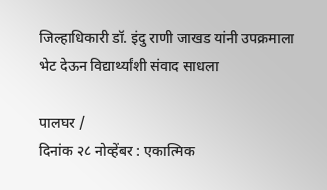जिल्हाधिकारी डॉ. इंदु राणी जाखड यांनी उपक्रमाला भेट देऊन विद्यार्थ्यांशी संवाद साधला

पालघर /
दिनांक २८ नोव्हेंबर : एकात्मिक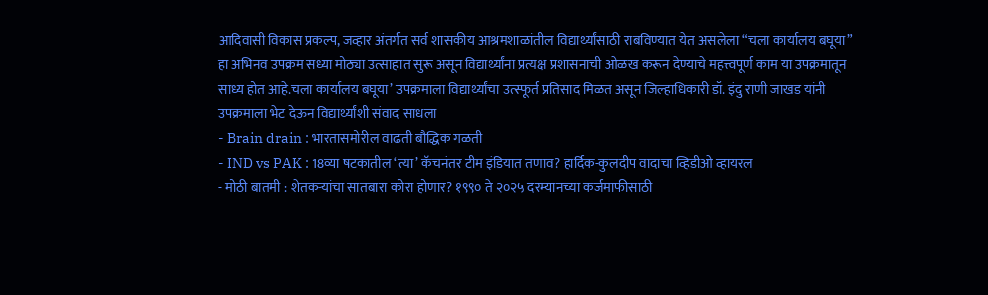आदिवासी विकास प्रकल्प, जव्हार अंतर्गत सर्व शासकीय आश्रमशाळांतील विद्यार्थ्यांसाठी राबविण्यात येत असलेला “चला कार्यालय बघूया” हा अभिनव उपक्रम सध्या मोठ्या उत्साहात सुरू असून विद्यार्थ्यांना प्रत्यक्ष प्रशासनाची ओळख करून देण्याचे महत्त्वपूर्ण काम या उपक्रमातून साध्य होत आहे.चला कार्यालय बघूया’ उपक्रमाला विद्यार्थ्यांचा उत्स्फूर्त प्रतिसाद मिळत असून जिल्हाधिकारी डॉ. इंदु राणी जाखड यांनी उपक्रमाला भेट देऊन विद्यार्थ्यांशी संवाद साधला
- Brain drain : भारतासमोरील वाढती बौद्धिक गळती
- IND vs PAK : 18व्या षटकातील ‘त्या’ कॅचनंतर टीम इंडियात तणाव? हार्दिक-कुलदीप वादाचा व्हिडीओ व्हायरल
- मोठी बातमी : शेतकऱ्यांचा सातबारा कोरा होणार? १९९० ते २०२५ दरम्यानच्या कर्जमाफीसाठी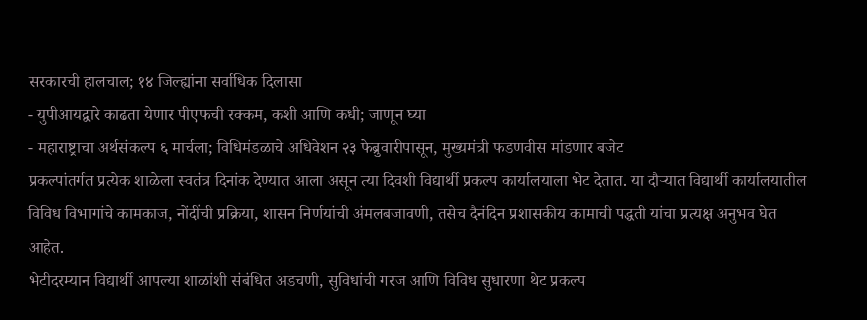सरकारची हालचाल; १४ जिल्ह्यांना सर्वाधिक दिलासा
- युपीआयद्वारे काढता येणार पीएफची रक्कम, कशी आणि कधी; जाणून घ्या
- महाराष्ट्राचा अर्थसंकल्प ६ मार्चला; विधिमंडळाचे अधिवेशन २३ फेब्रुवारीपासून, मुख्यमंत्री फडणवीस मांडणार बजेट
प्रकल्पांतर्गत प्रत्येक शाळेला स्वतंत्र दिनांक देण्यात आला असून त्या दिवशी विद्यार्थी प्रकल्प कार्यालयाला भेट देतात. या दौऱ्यात विद्यार्थी कार्यालयातील विविध विभागांचे कामकाज, नोंदींची प्रक्रिया, शासन निर्णयांची अंमलबजावणी, तसेच दैनंदिन प्रशासकीय कामाची पद्धती यांचा प्रत्यक्ष अनुभव घेत आहेत.
भेटीदरम्यान विद्यार्थी आपल्या शाळांशी संबंधित अडचणी, सुविधांची गरज आणि विविध सुधारणा थेट प्रकल्प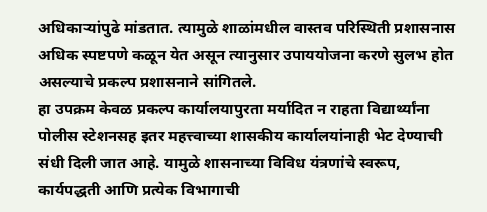अधिकाऱ्यांपुढे मांडतात. त्यामुळे शाळांमधील वास्तव परिस्थिती प्रशासनास अधिक स्पष्टपणे कळून येत असून त्यानुसार उपाययोजना करणे सुलभ होत असल्याचे प्रकल्प प्रशासनाने सांगितले.
हा उपक्रम केवळ प्रकल्प कार्यालयापुरता मर्यादित न राहता विद्यार्थ्यांना पोलीस स्टेशनसह इतर महत्त्वाच्या शासकीय कार्यालयांनाही भेट देण्याची संधी दिली जात आहे. यामुळे शासनाच्या विविध यंत्रणांचे स्वरूप, कार्यपद्धती आणि प्रत्येक विभागाची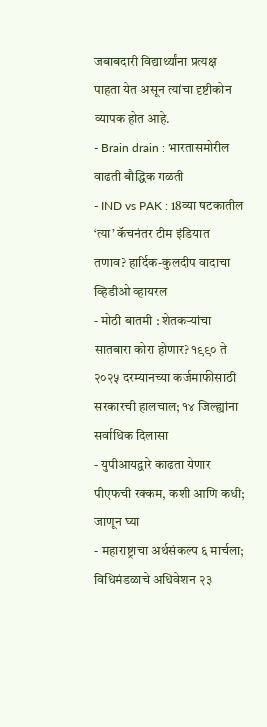जबाबदारी विद्यार्थ्यांना प्रत्यक्ष पाहता येत असून त्यांचा दृष्टीकोन व्यापक होत आहे.
- Brain drain : भारतासमोरील वाढती बौद्धिक गळती
- IND vs PAK : 18व्या षटकातील ‘त्या’ कॅचनंतर टीम इंडियात तणाव? हार्दिक-कुलदीप वादाचा व्हिडीओ व्हायरल
- मोठी बातमी : शेतकऱ्यांचा सातबारा कोरा होणार? १९९० ते २०२५ दरम्यानच्या कर्जमाफीसाठी सरकारची हालचाल; १४ जिल्ह्यांना सर्वाधिक दिलासा
- युपीआयद्वारे काढता येणार पीएफची रक्कम, कशी आणि कधी; जाणून घ्या
- महाराष्ट्राचा अर्थसंकल्प ६ मार्चला; विधिमंडळाचे अधिवेशन २३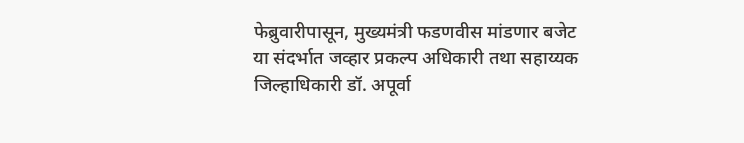फेब्रुवारीपासून, मुख्यमंत्री फडणवीस मांडणार बजेट
या संदर्भात जव्हार प्रकल्प अधिकारी तथा सहाय्यक जिल्हाधिकारी डॉ. अपूर्वा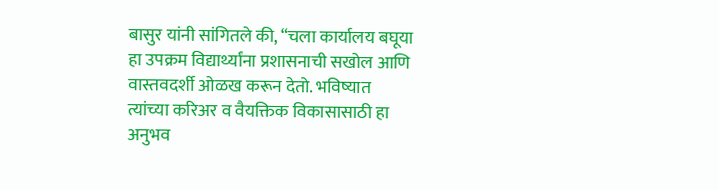बासुर यांनी सांगितले की, “चला कार्यालय बघूया हा उपक्रम विद्यार्थ्यांना प्रशासनाची सखोल आणि वास्तवदर्शी ओळख करून देतो. भविष्यात त्यांच्या करिअर व वैयक्तिक विकासासाठी हा अनुभव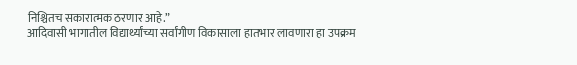निश्चितच सकारात्मक ठरणार आहे.”
आदिवासी भागातील विद्यार्थ्यांच्या सर्वांगीण विकासाला हातभार लावणारा हा उपक्रम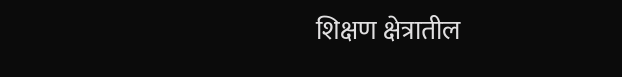शिक्षण क्षेत्रातील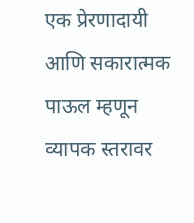एक प्रेरणादायी आणि सकारात्मक पाऊल म्हणून व्यापक स्तरावर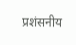प्रशंसनीय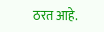ठरत आहे.